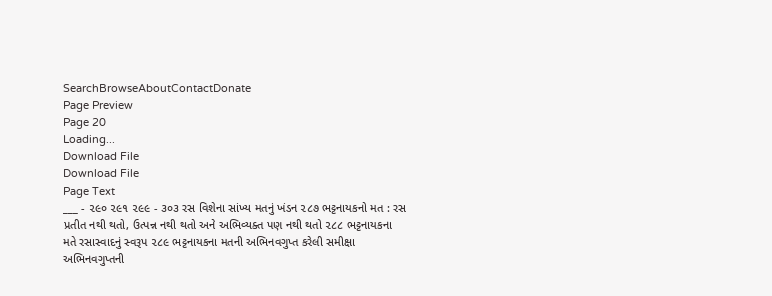SearchBrowseAboutContactDonate
Page Preview
Page 20
Loading...
Download File
Download File
Page Text
___ - ૨૯૦ ૨૯૧ ૨૯૯ - ૩૦૩ રસ વિશેના સાંખ્ય મતનું ખંડન ૨૮૭ ભટ્ટનાયકનો મત : રસ પ્રતીત નથી થતો, ઉત્પન્ન નથી થતો અને અભિવ્યક્ત પણ નથી થતો ૨૮૮ ભટ્ટનાયકના મતે રસાસ્વાદનું સ્વરૂપ ૨૮૯ ભટ્ટનાયકના મતની અભિનવગુપ્ત કરેલી સમીક્ષા અભિનવગુપ્તની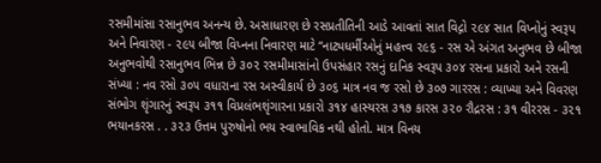રસમીમાંસા રસાનુભવ અનન્ય છે. અસાધારણ છે રસપ્રતીતિની આડે આવતાં સાત વિદ્ગો ૨૯૪ સાત વિપ્નોનું સ્વરૂપ અને નિવારણ - ૨૯૫ બીજા વિપ્નના નિવારણ માટે “નાટ્યધર્મીઓનું મહત્ત્વ ૨૯૬ - રસ એ અંગત અનુભવ છે બીજા અનુભવોથી રસાનુભવ ભિન્ન છે ૩૦૨ રસમીમાસાંનો ઉપસંહાર રસનું દાનિક સ્વરૂપ ૩૦૪ રસના પ્રકારો અને રસની સંખ્યા : નવ રસો ૩૦૫ વધારાના રસ અસ્વીકાર્ય છે ૩૦૬ માત્ર નવ જ રસો છે ૩૦૭ ગારરસ : વ્યાખ્યા અને વિવરણ સંભોગ શૃંગારનું સ્વરૂપ ૩૧૧ વિપ્રલંભશૃંગારના પ્રકારો ૩૧૪ હાસ્યરસ ૩૧૭ કારસ ૩૨૦ રૌદ્રરસ : ૩૧ વીરરસ - ૩૨૧ ભયાનકરસ . . ૩૨૩ ઉત્તમ પુરુષોનો ભય સ્વાભાવિક નથી હોતો. માત્ર વિનય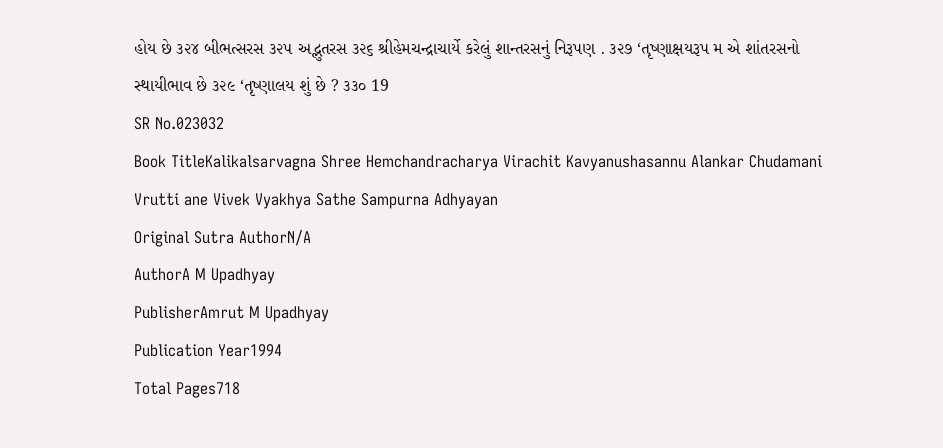હોય છે ૩૨૪ બીભત્સરસ ૩૨૫ અદ્ભુતરસ ૩૨૬ શ્રીહેમચન્દ્રાચાર્યે કરેલું શાન્તરસનું નિરૂપણ . ૩૨૭ ‘તૃષ્ણાક્ષયરૂપ મ એ શાંતરસનો સ્થાયીભાવ છે ૩૨૯ ‘તૃષ્ણાલય શું છે ? ૩૩૦ 19
SR No.023032
Book TitleKalikalsarvagna Shree Hemchandracharya Virachit Kavyanushasannu Alankar Chudamani Vrutti ane Vivek Vyakhya Sathe Sampurna Adhyayan
Original Sutra AuthorN/A
AuthorA M Upadhyay
PublisherAmrut M Upadhyay
Publication Year1994
Total Pages718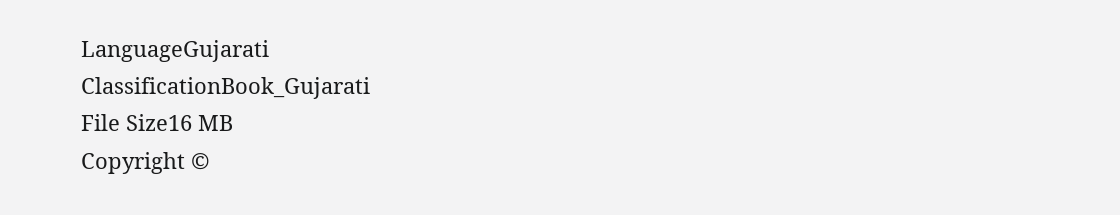LanguageGujarati
ClassificationBook_Gujarati
File Size16 MB
Copyright ©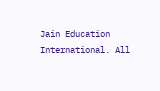Jain Education International. All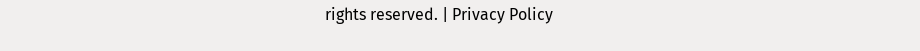rights reserved. | Privacy Policy